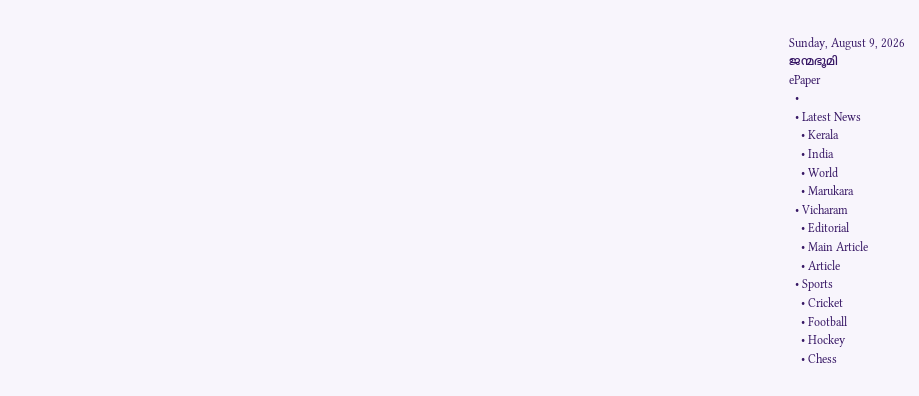Sunday, August 9, 2026
ജന്മഭൂമി
ePaper
  •
  • Latest News
    • Kerala
    • India
    • World
    • Marukara
  • Vicharam
    • Editorial
    • Main Article
    • Article
  • Sports
    • Cricket
    • Football
    • Hockey
    • Chess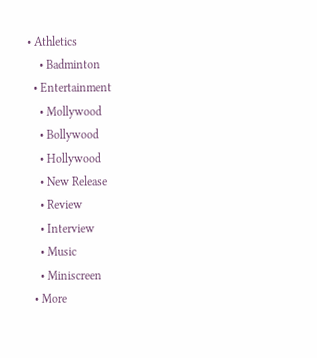• Athletics
    • Badminton
  • Entertainment
    • Mollywood
    • Bollywood
    • Hollywood
    • New Release
    • Review
    • Interview
    • Music
    • Miniscreen
  • More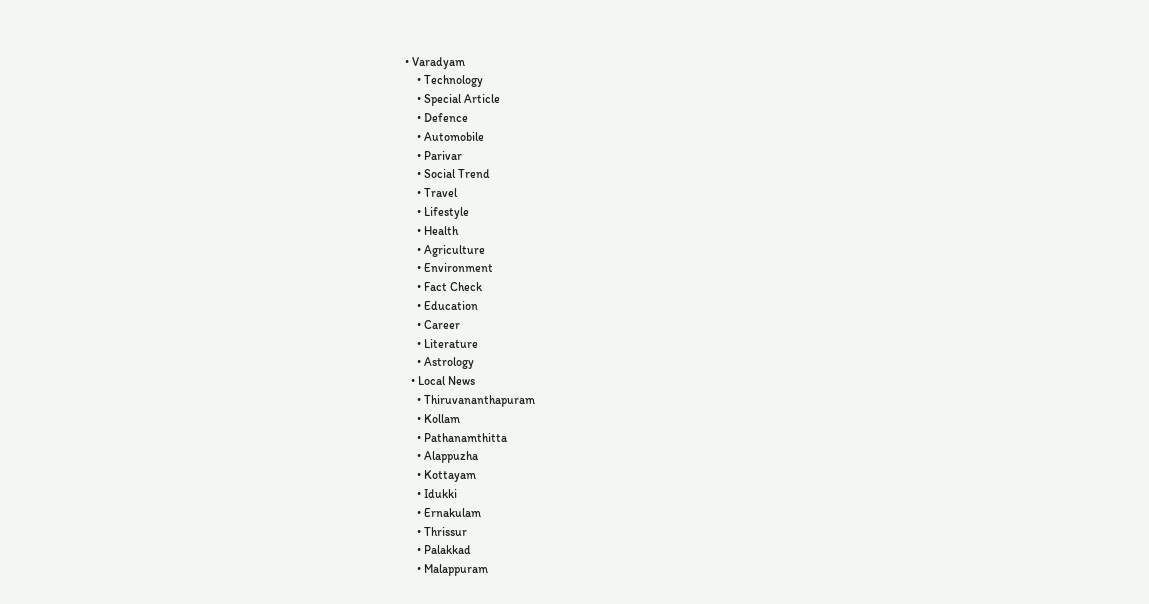• Varadyam
    • Technology
    • Special Article
    • Defence
    • Automobile
    • Parivar
    • Social Trend
    • Travel
    • Lifestyle
    • Health
    • Agriculture
    • Environment
    • Fact Check
    • Education
    • Career
    • Literature
    • Astrology
  • Local News
    • Thiruvananthapuram
    • Kollam
    • Pathanamthitta
    • Alappuzha
    • Kottayam
    • Idukki
    • Ernakulam
    • Thrissur
    • Palakkad
    • Malappuram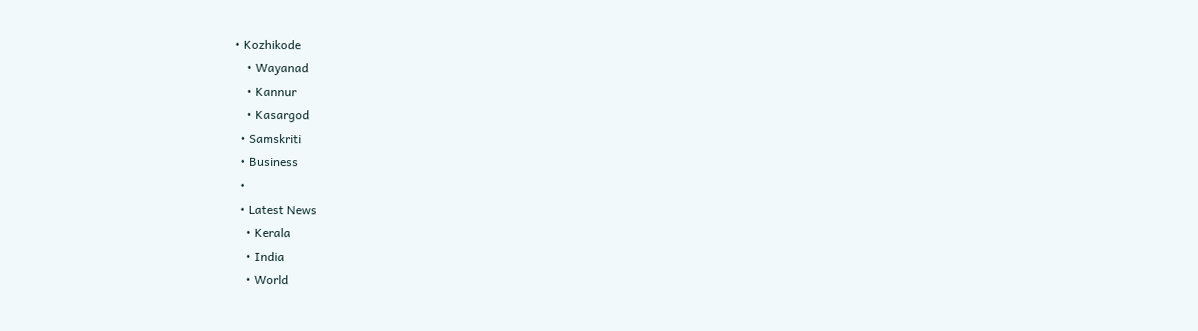• Kozhikode
    • Wayanad
    • Kannur
    • Kasargod
  • Samskriti
  • Business
  •
  • Latest News
    • Kerala
    • India
    • World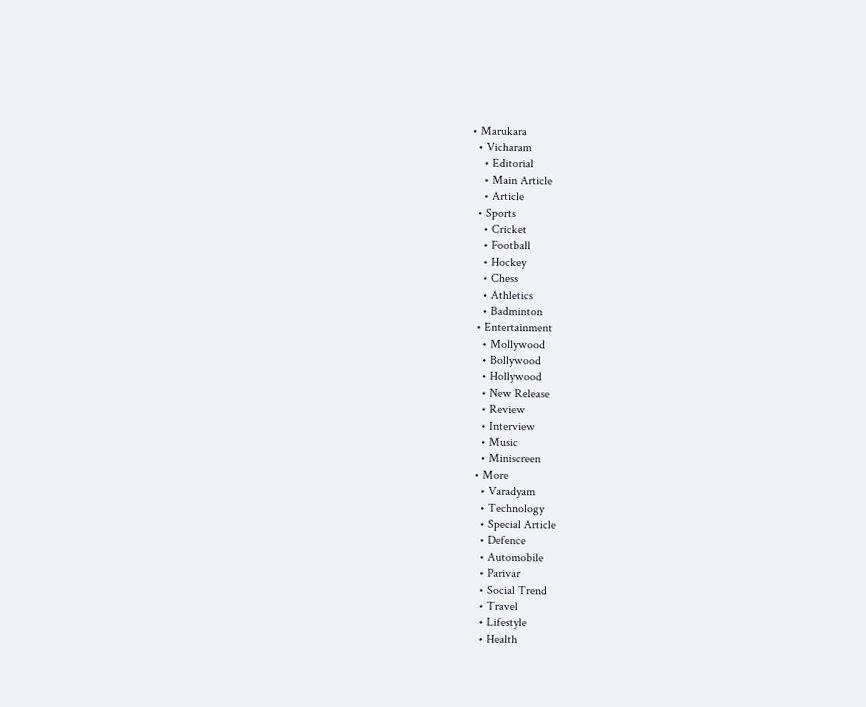• Marukara
  • Vicharam
    • Editorial
    • Main Article
    • Article
  • Sports
    • Cricket
    • Football
    • Hockey
    • Chess
    • Athletics
    • Badminton
  • Entertainment
    • Mollywood
    • Bollywood
    • Hollywood
    • New Release
    • Review
    • Interview
    • Music
    • Miniscreen
  • More
    • Varadyam
    • Technology
    • Special Article
    • Defence
    • Automobile
    • Parivar
    • Social Trend
    • Travel
    • Lifestyle
    • Health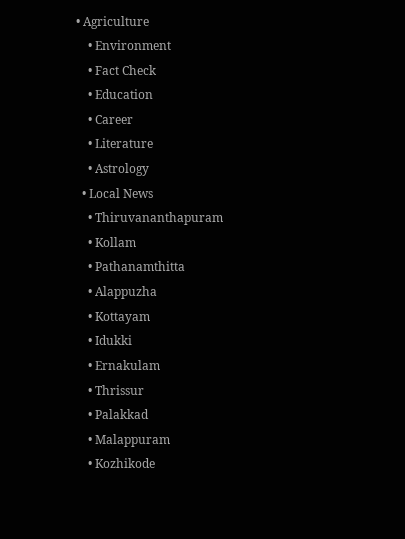• Agriculture
    • Environment
    • Fact Check
    • Education
    • Career
    • Literature
    • Astrology
  • Local News
    • Thiruvananthapuram
    • Kollam
    • Pathanamthitta
    • Alappuzha
    • Kottayam
    • Idukki
    • Ernakulam
    • Thrissur
    • Palakkad
    • Malappuram
    • Kozhikode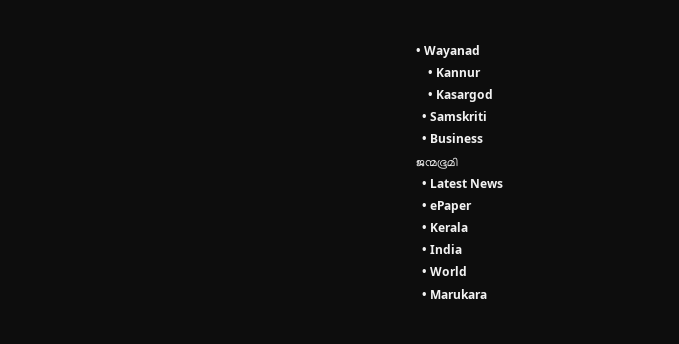• Wayanad
    • Kannur
    • Kasargod
  • Samskriti
  • Business
ജന്മഭൂമി
  • Latest News
  • ePaper
  • Kerala
  • India
  • World
  • Marukara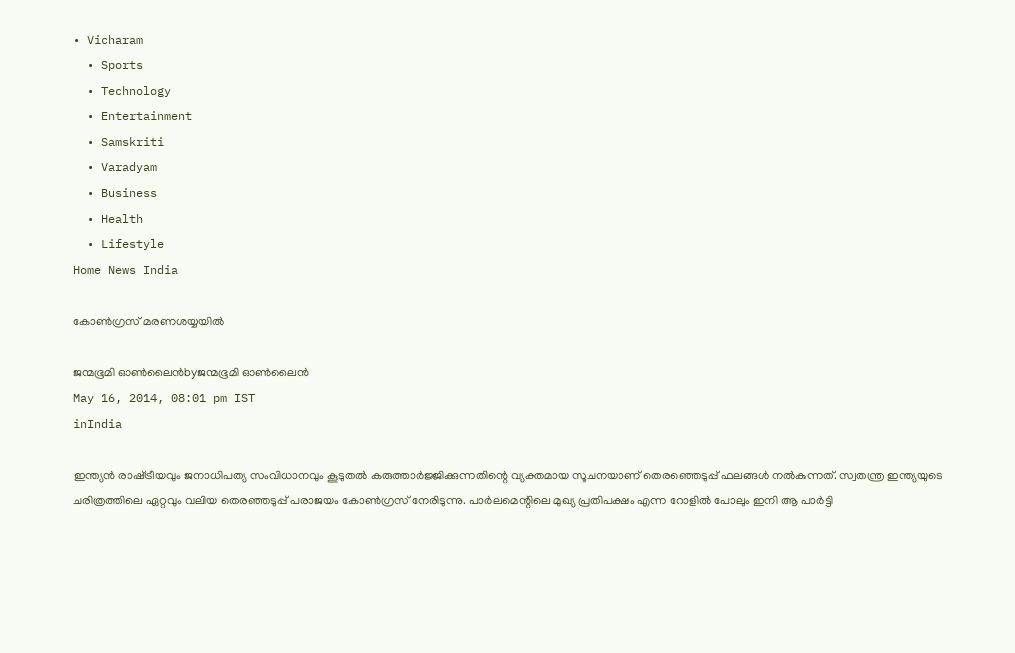• Vicharam
  • Sports
  • Technology
  • Entertainment
  • Samskriti
  • Varadyam
  • Business
  • Health
  • Lifestyle
Home News India

കോണ്‍ഗ്രസ്‌ മരണശയ്യയില്‍

ജന്മഭൂമി ഓണ്‍ലൈന്‍byജന്മഭൂമി ഓണ്‍ലൈന്‍
May 16, 2014, 08:01 pm IST
inIndia

ഇന്ത്യന്‍ രാഷ്‌ട്രീയവും ജനാധിപത്യ സംവിധാനവും കൂടുതല്‍ കരുത്താര്‍ജ്ജിക്കുന്നതിന്റെ വ്യക്തമായ സൂചനയാണ്‌ തെരഞ്ഞെടുപ്പ്‌ ഫലങ്ങള്‍ നല്‍കുന്നത്‌. സ്വതന്ത്ര ഇന്ത്യയുടെ ചരിത്രത്തിലെ ഏറ്റവും വലിയ തെരഞ്ഞടുപ്പ്‌ പരാജയം കോണ്‍ഗ്രസ്‌ നേരിടുന്നു. പാര്‍ലമെന്റിലെ മുഖ്യ പ്രതിപക്ഷം എന്ന റോളില്‍ പോലും ഇനി ആ പാര്‍ട്ടി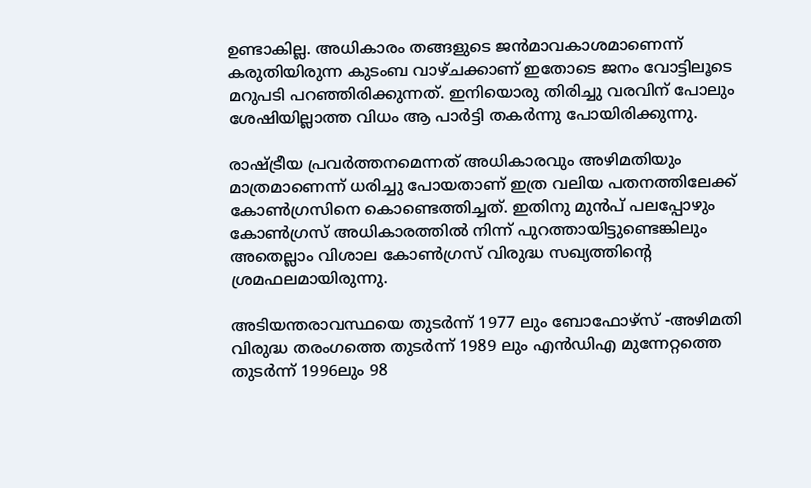ഉണ്ടാകില്ല. അധികാരം തങ്ങളുടെ ജന്‍മാവകാശമാണെന്ന്‌ കരുതിയിരുന്ന കുടംബ വാഴ്ചക്കാണ്‌ ഇതോടെ ജനം വോട്ടിലൂടെ മറുപടി പറഞ്ഞിരിക്കുന്നത്‌. ഇനിയൊരു തിരിച്ചു വരവിന്‌ പോലും ശേഷിയില്ലാത്ത വിധം ആ പാര്‍ട്ടി തകര്‍ന്നു പോയിരിക്കുന്നു.

രാഷ്‌ട്രീയ പ്രവര്‍ത്തനമെന്നത്‌ അധികാരവും അഴിമതിയും മാത്രമാണെന്ന്‌ ധരിച്ചു പോയതാണ്‌ ഇത്ര വലിയ പതനത്തിലേക്ക്‌ കോണ്‍ഗ്രസിനെ കൊണ്ടെത്തിച്ചത്‌. ഇതിനു മുന്‍പ്‌ പലപ്പോഴും കോണ്‍ഗ്രസ്‌ അധികാരത്തില്‍ നിന്ന്‌ പുറത്തായിട്ടുണ്ടെങ്കിലും അതെല്ലാം വിശാല കോണ്‍ഗ്രസ്‌ വിരുദ്ധ സഖ്യത്തിന്റെ ശ്രമഫലമായിരുന്നു.

അടിയന്തരാവസ്ഥയെ തുടര്‍ന്ന്‌ 1977 ലും ബോഫോഴ്സ്‌ -അഴിമതി വിരുദ്ധ തരംഗത്തെ തുടര്‍ന്ന്‌ 1989 ലും എന്‍ഡിഎ മുന്നേറ്റത്തെ തുടര്‍ന്ന്‌ 1996ലും 98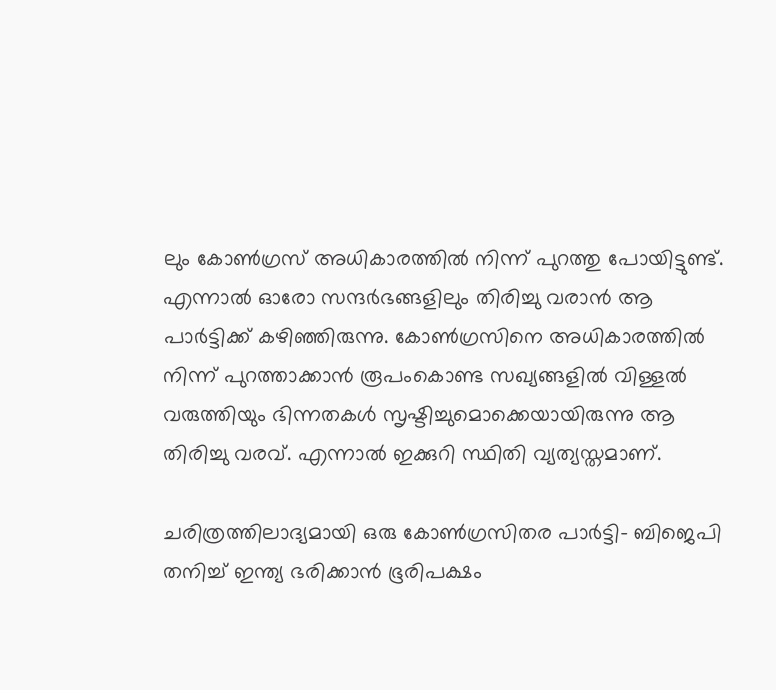ലും കോണ്‍ഗ്രസ്‌ അധികാരത്തില്‍ നിന്ന്‌ പുറത്തു പോയിട്ടുണ്ട്‌. എന്നാല്‍ ഓരോ സന്ദര്‍ഭങ്ങളിലും തിരിച്ചു വരാന്‍ ആ പാര്‍ട്ടിക്ക്‌ കഴിഞ്ഞിരുന്നു. കോണ്‍ഗ്രസിനെ അധികാരത്തില്‍ നിന്ന്‌ പുറത്താക്കാന്‍ രൂപംകൊണ്ട സഖ്യങ്ങളില്‍ വിള്ളല്‍ വരുത്തിയും ഭിന്നതകള്‍ സൃഷ്ടിച്ചുമൊക്കെയായിരുന്നു ആ തിരിച്ചു വരവ്‌. എന്നാല്‍ ഇക്കുറി സ്ഥിതി വ്യത്യസ്തമാണ്‌.

ചരിത്രത്തിലാദ്യമായി ഒരു കോണ്‍ഗ്രസിതര പാര്‍ട്ടി- ബിജെപി തനിച്ച്‌ ഇന്ത്യ ഭരിക്കാന്‍ ഭൂരിപക്ഷം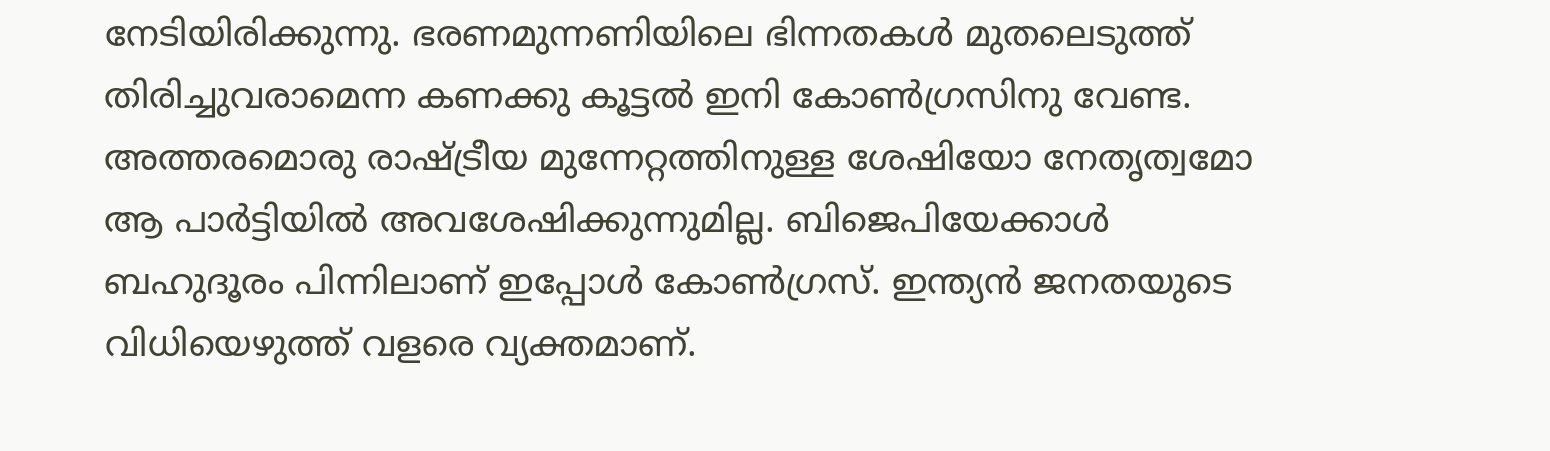നേടിയിരിക്കുന്നു. ഭരണമുന്നണിയിലെ ഭിന്നതകള്‍ മുതലെടുത്ത്‌ തിരിച്ചുവരാമെന്ന കണക്കു കൂട്ടല്‍ ഇനി കോണ്‍ഗ്രസിനു വേണ്ട. അത്തരമൊരു രാഷ്‌ട്രീയ മുന്നേറ്റത്തിനുള്ള ശേഷിയോ നേതൃത്വമോ ആ പാര്‍ട്ടിയില്‍ അവശേഷിക്കുന്നുമില്ല. ബിജെപിയേക്കാള്‍ ബഹുദൂരം പിന്നിലാണ്‌ ഇപ്പോള്‍ കോണ്‍ഗ്രസ്‌. ഇന്ത്യന്‍ ജനതയുടെ വിധിയെഴുത്ത്‌ വളരെ വ്യക്തമാണ്‌.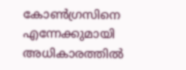കോണ്‍ഗ്രസിനെ എന്നേക്കുമായി അധികാരത്തില്‍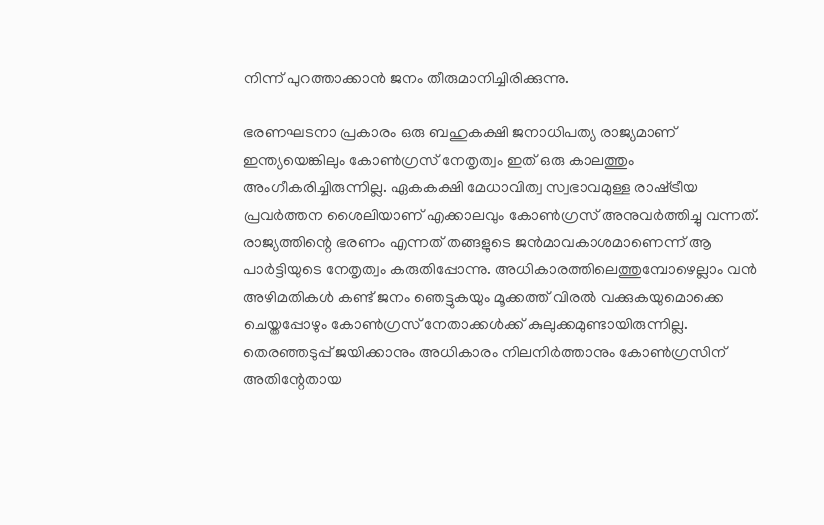നിന്ന്‌ പുറത്താക്കാന്‍ ജനം തീരുമാനിച്ചിരിക്കുന്നു.

ഭരണഘടനാ പ്രകാരം ഒരു ബഹുകക്ഷി ജനാധിപത്യ രാജ്യമാണ്‌ ഇന്ത്യയെങ്കിലും കോണ്‍ഗ്രസ്‌ നേതൃത്വം ഇത്‌ ഒരു കാലത്തും അംഗീകരിച്ചിരുന്നില്ല. ഏകകക്ഷി മേധാവിത്വ സ്വഭാവമുള്ള രാഷ്‌ട്രീയ പ്രവര്‍ത്തന ശൈലിയാണ്‌ എക്കാലവും കോണ്‍ഗ്രസ്‌ അനുവര്‍ത്തിച്ചു വന്നത്‌. രാജ്യത്തിന്റെ ഭരണം എന്നത്‌ തങ്ങളുടെ ജന്‍മാവകാശമാണെന്ന്‌ ആ പാര്‍ട്ടിയുടെ നേതൃത്വം കരുതിപ്പോന്നു. അധികാരത്തിലെത്തുമ്പോഴെല്ലാം വന്‍ അഴിമതികള്‍ കണ്ട്‌ ജനം ഞെട്ടുകയും മൂക്കത്ത്‌ വിരല്‍ വക്കുകയുമൊക്കെ ചെയ്തപ്പോഴും കോണ്‍ഗ്രസ്‌ നേതാക്കള്‍ക്ക്‌ കുലുക്കമുണ്ടായിരുന്നില്ല. തെരഞ്ഞടുപ്പ്‌ ജയിക്കാനും അധികാരം നിലനിര്‍ത്താനും കോണ്‍ഗ്രസിന്‌ അതിന്റേതായ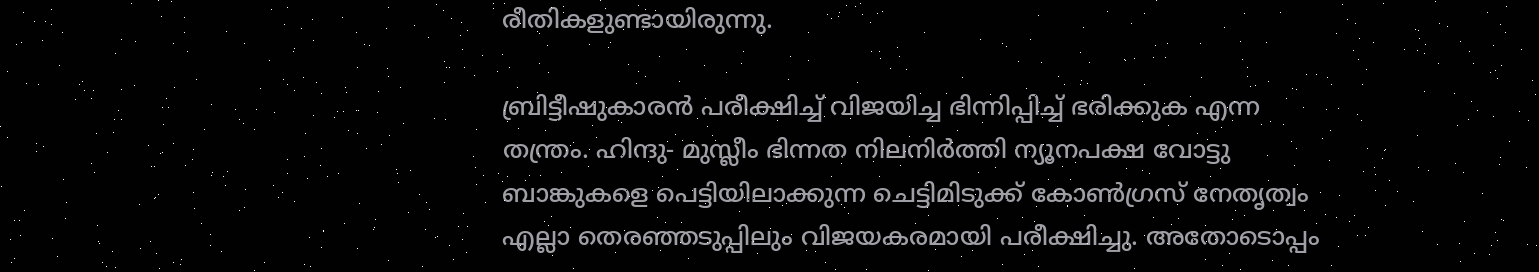രീതികളുണ്ടായിരുന്നു.

ബ്രിട്ടീഷുകാരന്‍ പരീക്ഷിച്ച്‌ വിജയിച്ച ഭിന്നിപ്പിച്ച്‌ ഭരിക്കുക എന്ന തന്ത്രം. ഹിന്ദു- മുസ്ലീം ഭിന്നത നിലനിര്‍ത്തി ന്യൂനപക്ഷ വോട്ടു ബാങ്കുകളെ പെട്ടിയിലാക്കുന്ന ചെട്ടിമിടുക്ക്‌ കോണ്‍ഗ്രസ്‌ നേതൃത്വം എല്ലാ തെരഞ്ഞടുപ്പിലും വിജയകരമായി പരീക്ഷിച്ചു. അതോടൊപ്പം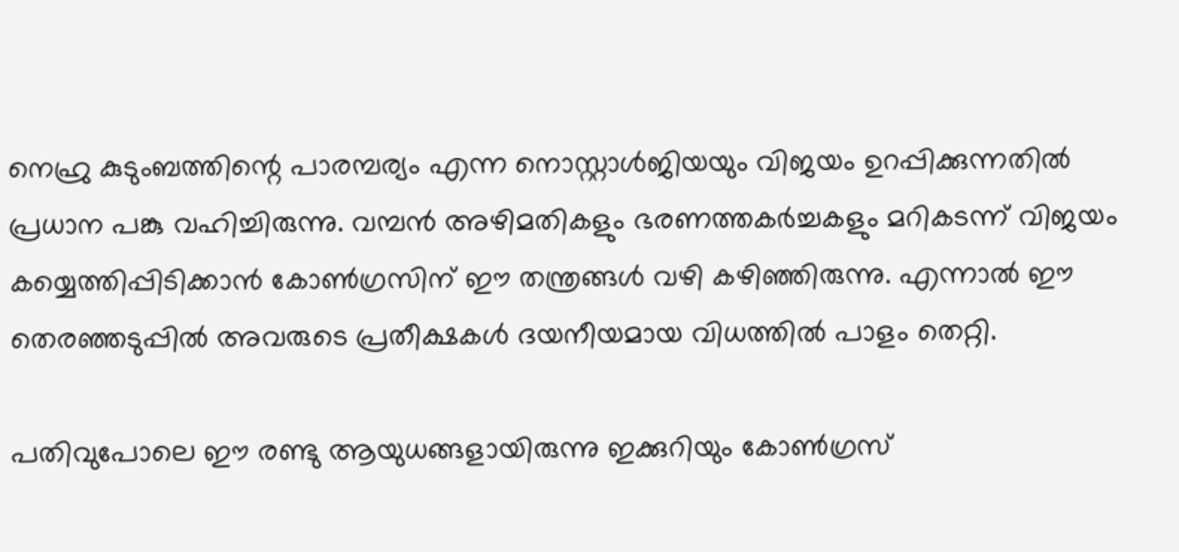നെഹ്രു കുടുംബത്തിന്റെ പാരമ്പര്യം എന്ന നൊസ്റ്റാള്‍ജിയയും വിജയം ഉറപ്പിക്കുന്നതില്‍ പ്രധാന പങ്കു വഹിച്ചിരുന്നു. വമ്പന്‍ അഴിമതികളും ഭരണത്തകര്‍ച്ചകളും മറികടന്ന്‌ വിജയം കയ്യെത്തിപ്പിടിക്കാന്‍ കോണ്‍ഗ്രസിന്‌ ഈ തന്ത്രങ്ങള്‍ വഴി കഴിഞ്ഞിരുന്നു. എന്നാല്‍ ഈ തെരഞ്ഞടുപ്പില്‍ അവരുടെ പ്രതീക്ഷകള്‍ ദയനീയമായ വിധത്തില്‍ പാളം തെറ്റി.

പതിവുപോലെ ഈ രണ്ടു ആയുധങ്ങളായിരുന്നു ഇക്കുറിയും കോണ്‍ഗ്രസ്‌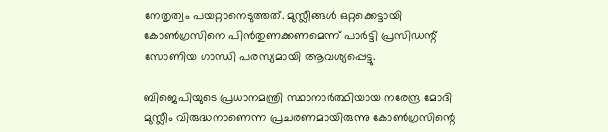നേതൃത്വം പയറ്റാനെടുത്തത്‌. മുസ്ലീങ്ങള്‍ ഒറ്റക്കെട്ടായി കോണ്‍ഗ്രസിനെ പിന്‍തുണക്കണമെന്ന്‌ പാര്‍ട്ടി പ്രസിഡന്റ്‌ സോണിയ ഗാന്ധി പരസ്യമായി ആവശ്യപ്പെട്ടു.

ബിജെപിയുടെ പ്രധാനമന്ത്രി സ്ഥാനാര്‍ത്ഥിയായ നരേന്ദ്ര മോദി മുസ്ലീം വിരുദ്ധനാണെന്ന പ്രചരണമായിരുന്നു കോണ്‍ഗ്രസിന്റെ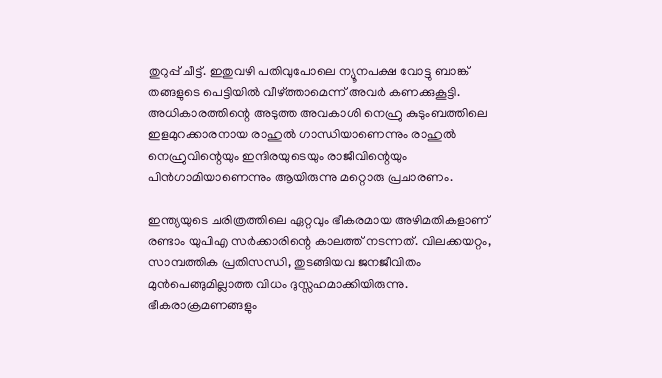തുറുപ്പ്‌ ചീട്ട്‌. ഇതുവഴി പതിവുപോലെ ന്യൂനപക്ഷ വോട്ടു ബാങ്ക്‌ തങ്ങളുടെ പെട്ടിയില്‍ വീഴ്‌ത്താമെന്ന്‌ അവര്‍ കണക്കുകൂട്ടി. അധികാരത്തിന്റെ അടുത്ത അവകാശി നെഹ്രു കുടുംബത്തിലെ ഇളമുറക്കാരനായ രാഹുല്‍ ഗാന്ധിയാണെന്നും രാഹുല്‍ നെഹ്രുവിന്റെയും ഇന്ദിരയുടെയും രാജീവിന്റെയും പിന്‍ഗാമിയാണെന്നും ആയിരുന്നു മറ്റൊരു പ്രചാരണം.

ഇന്ത്യയുടെ ചരിത്രത്തിലെ ഏറ്റവും ഭീകരമായ അഴിമതികളാണ്‌ രണ്ടാം യുപിഎ സര്‍ക്കാരിന്റെ കാലത്ത്‌ നടന്നത്‌. വിലക്കയറ്റം, സാമ്പത്തിക പ്രതിസന്ധി, തുടങ്ങിയവ ജനജീവിതം മുന്‍പെങ്ങുമില്ലാത്ത വിധം ദുസ്സഹമാക്കിയിരുന്നു. ഭീകരാക്രമണങ്ങളും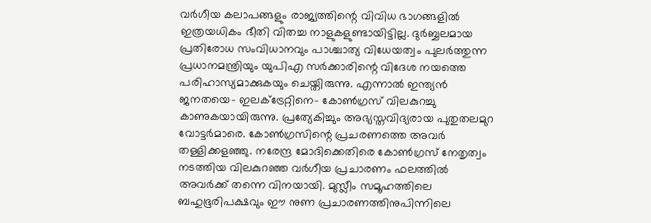വര്‍ഗീയ കലാപങ്ങളും രാജ്യത്തിന്റെ വിവിധ ഭാഗങ്ങളില്‍ ഇത്രയധികം ഭീതി വിതച്ച നാളുകളുണ്ടായിട്ടില്ല. ദുര്‍ബ്ബലമായ പ്രതിരോധ സംവിധാനവും പാശ്ചാത്യ വിധേയത്വം പുലര്‍ത്തുന്ന പ്രധാനമന്ത്രിയും യുപിഎ സര്‍ക്കാരിന്റെ വിദേശ നയത്തെ പരിഹാസ്യമാക്കുകയും ചെയ്തിരുന്നു. എന്നാല്‍ ഇന്ത്യന്‍ ജനതയെ- ഇലക്ട്രേറ്റിനെ- കോണ്‍ഗ്രസ്‌ വിലകുറച്ചു കാണുകയായിരുന്നു. പ്രത്യേകിച്ചും അഭ്യസ്തവിദ്യരായ പുതുതലമുറ വോട്ടര്‍മാരെ. കോണ്‍ഗ്രസിന്റെ പ്രചരണത്തെ അവര്‍ തള്ളിക്കളഞ്ഞു. നരേന്ദ്ര മോദിക്കെതിരെ കോണ്‍ഗ്രസ്‌ നേതൃത്വം നടത്തിയ വിലകുറഞ്ഞ വര്‍ഗീയ പ്രചാരണം ഫലത്തില്‍ അവര്‍ക്ക്‌ തന്നെ വിനയായി. മുസ്ലീം സമൂഹത്തിലെ ബഹുഭൂരിപക്ഷവും ഈ നുണ പ്രചാരണത്തിനുപിന്നിലെ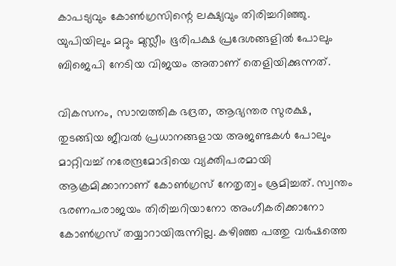കാപട്യവും കോണ്‍ഗ്രസിന്റെ ലക്ഷ്യവും തിരിച്ചറിഞ്ഞു. യുപിയിലും മറ്റും മുസ്ലീം ഭൂരിപക്ഷ പ്രദേശങ്ങളില്‍ പോലും ബിജെപി നേടിയ വിജയം അതാണ്‌ തെളിയിക്കുന്നത്‌.

വികസനം, സാമ്പത്തിക ഭദ്രത, ആഭ്യന്തര സുരക്ഷ, തുടങ്ങിയ ജീവല്‍ പ്രധാനങ്ങളായ അജണ്ടകള്‍ പോലും മാറ്റിവച്ച്‌ നരേന്ദ്രമോദിയെ വ്യക്തിപരമായി ആക്രമിക്കാനാണ്‌ കോണ്‍ഗ്രസ്‌ നേതൃത്വം ശ്രമിച്ചത്‌. സ്വന്തം ഭരണപരാജയം തിരിച്ചറിയാനോ അംഗീകരിക്കാനോ കോണ്‍ഗ്രസ്‌ തയ്യാറായിരുന്നില്ല. കഴിഞ്ഞ പത്തു വര്‍ഷത്തെ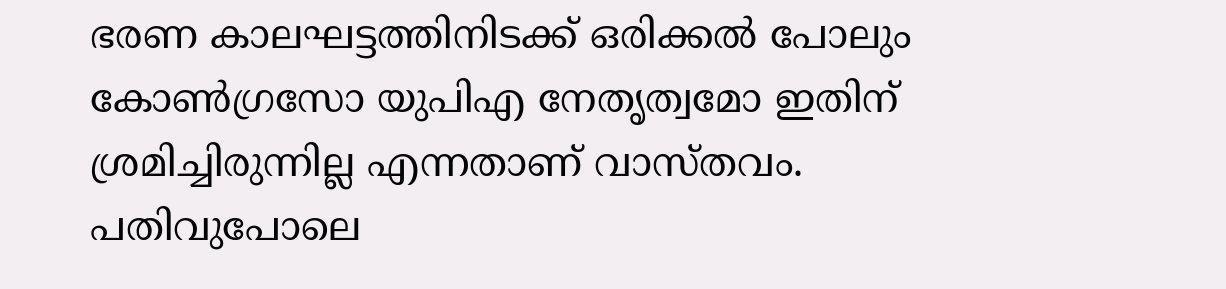ഭരണ കാലഘട്ടത്തിനിടക്ക്‌ ഒരിക്കല്‍ പോലും കോണ്‍ഗ്രസോ യുപിഎ നേതൃത്വമോ ഇതിന്‌ ശ്രമിച്ചിരുന്നില്ല എന്നതാണ്‌ വാസ്തവം. പതിവുപോലെ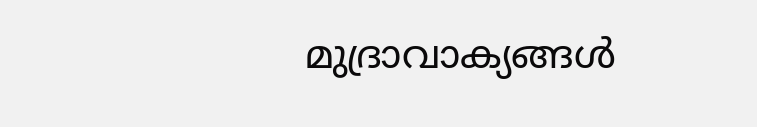മുദ്രാവാക്യങ്ങള്‍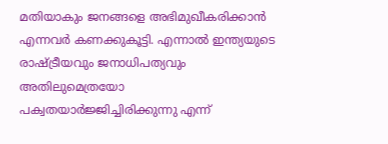മതിയാകും ജനങ്ങളെ അഭിമുഖീകരിക്കാന്‍ എന്നവര്‍ കണക്കുകൂട്ടി. എന്നാല്‍ ഇന്ത്യയുടെ രാഷ്‌ട്രീയവും ജനാധിപത്യവും അതിലുമെത്രയോ പക്വതയാര്‍ജ്ജിച്ചിരിക്കുന്നു എന്ന്‌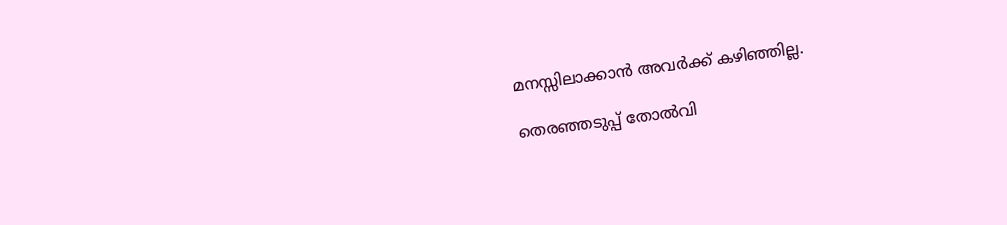മനസ്സിലാക്കാന്‍ അവര്‍ക്ക്‌ കഴിഞ്ഞില്ല.

തെരഞ്ഞടുപ്പ്‌ തോല്‍വി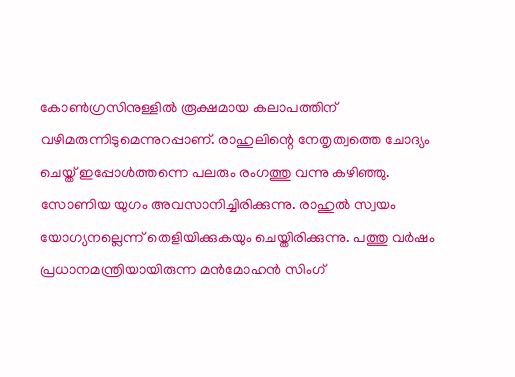കോണ്‍ഗ്രസിനുള്ളില്‍ രൂക്ഷമായ കലാപത്തിന്‌ വഴിമരുന്നിടുമെന്നുറപ്പാണ്‌. രാഹുലിന്റെ നേതൃത്വത്തെ ചോദ്യം ചെയ്ത്‌ ഇപ്പോള്‍ത്തന്നെ പലരും രംഗത്തു വന്നു കഴിഞ്ഞു. സോണിയ യുഗം അവസാനിച്ചിരിക്കുന്നു. രാഹുല്‍ സ്വയം യോഗ്യനല്ലെന്ന്‌ തെളിയിക്കുകയും ചെയ്തിരിക്കുന്നു. പത്തു വര്‍ഷം പ്രധാനമന്ത്രിയായിരുന്ന മന്‍മോഹന്‍ സിംഗ്‌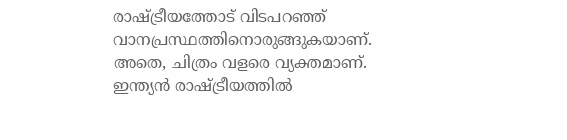രാഷ്‌ട്രീയത്തോട്‌ വിടപറഞ്ഞ്‌ വാനപ്രസ്ഥത്തിനൊരുങ്ങുകയാണ്‌. അതെ, ചിത്രം വളരെ വ്യക്തമാണ്‌. ഇന്ത്യന്‍ രാഷ്‌ട്രീയത്തില്‍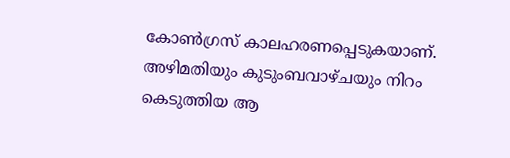കോണ്‍ഗ്രസ്‌ കാലഹരണപ്പെടുകയാണ്‌. അഴിമതിയും കുടുംബവാഴ്ചയും നിറം കെടുത്തിയ ആ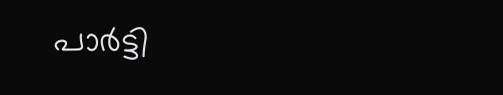പാര്‍ട്ടി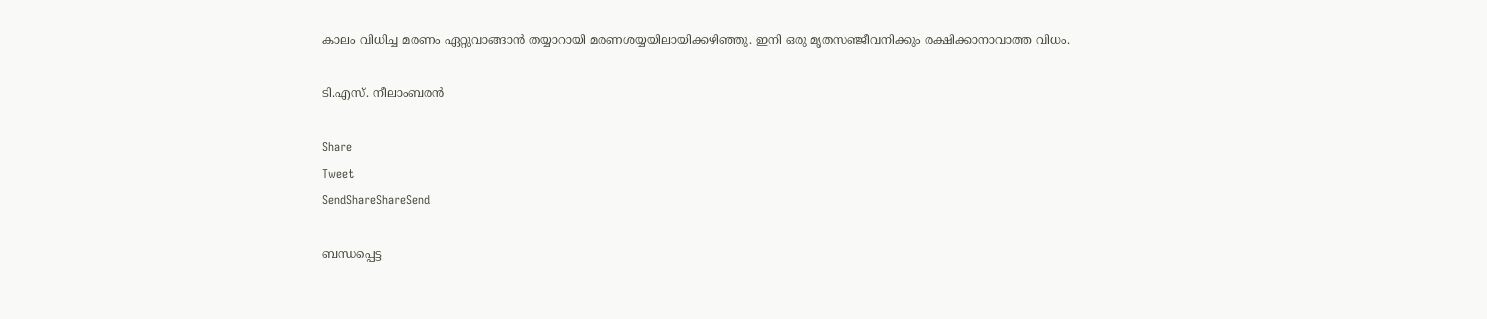കാലം വിധിച്ച മരണം ഏറ്റുവാങ്ങാന്‍ തയ്യാറായി മരണശയ്യയിലായിക്കഴിഞ്ഞു. ഇനി ഒരു മൃതസഞ്ജീവനിക്കും രക്ഷിക്കാനാവാത്ത വിധം.

ടി.എസ്‌. നീലാംബരന്‍

Share
Tweet
SendShareShareSend

ബന്ധപ്പെട്ട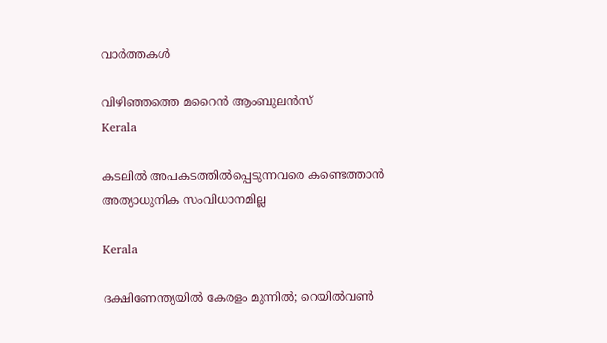വാര്‍ത്തകള്‍

വിഴിഞ്ഞത്തെ മറൈന്‍ ആംബുലന്‍സ്
Kerala

കടലില്‍ അപകടത്തില്‍പ്പെടുന്നവരെ കണ്ടെത്താന്‍ അത്യാധുനിക സംവിധാനമില്ല

Kerala

ദക്ഷിണേന്ത്യയില്‍ കേരളം മുന്നില്‍; റെയില്‍വണ്‍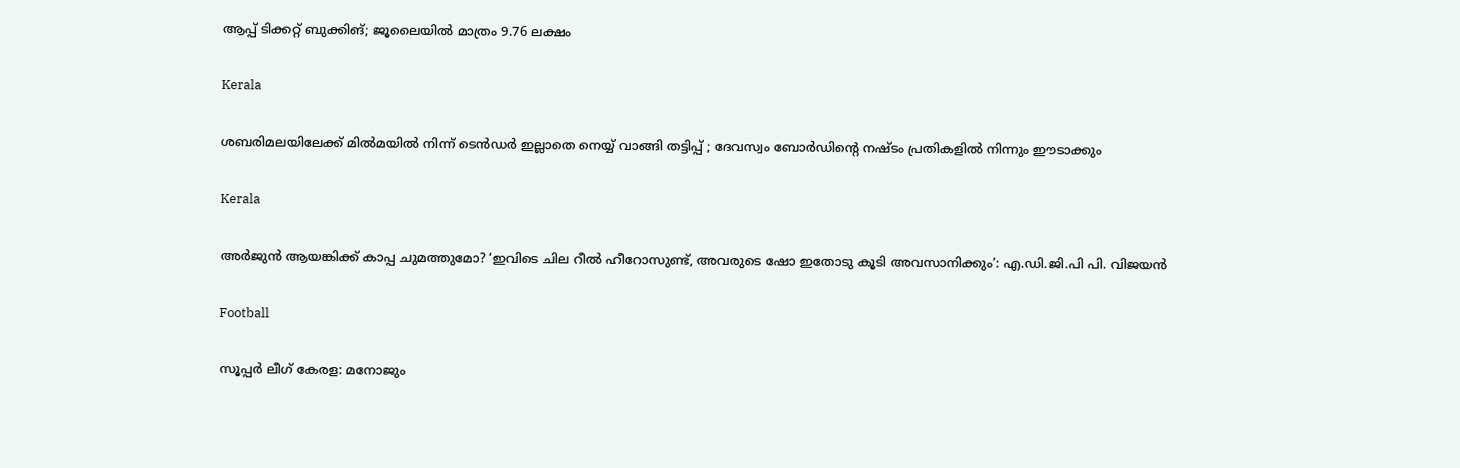ആപ്പ് ടിക്കറ്റ് ബുക്കിങ്; ജൂലൈയില്‍ മാത്രം 9.76 ലക്ഷം

Kerala

ശബരിമലയിലേക്ക് മിൽമയിൽ നിന്ന് ടെൻഡർ ഇല്ലാതെ നെയ്യ് വാങ്ങി തട്ടിപ്പ് ; ദേവസ്വം ബോർഡിന്റെ നഷ്ടം പ്രതികളിൽ നിന്നും ഈടാക്കും

Kerala

അര്‍ജുന്‍ ആയങ്കിക്ക് കാപ്പ ചുമത്തുമോ? ‘ഇവിടെ ചില റീൽ ഹീറോസുണ്ട്, അവരുടെ ഷോ ഇതോടു കൂടി അവസാനിക്കും’: എ.ഡി.ജി.പി പി. വിജയൻ

Football

സൂപ്പര്‍ ലീഗ് കേരള: മനോജും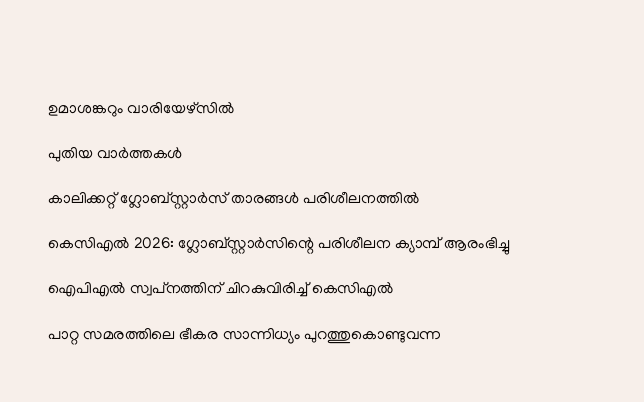ഉമാശങ്കറും വാരിയേഴ്സില്‍

പുതിയ വാര്‍ത്തകള്‍

കാലിക്കറ്റ് ഗ്ലോബ്‌സ്റ്റാര്‍സ് താരങ്ങള്‍ പരിശീലനത്തില്‍

കെസിഎല്‍ 2026: ഗ്ലോബ്സ്റ്റാര്‍സിന്റെ പരിശീലന ക്യാമ്പ് ആരംഭിച്ചു

ഐപിഎല്‍ സ്വപ്‌നത്തിന് ചിറകുവിരിച്ച് കെസിഎല്‍

പാറ്റ സമരത്തിലെ ഭീകര സാന്നിധ്യം പുറത്തുകൊണ്ടുവന്ന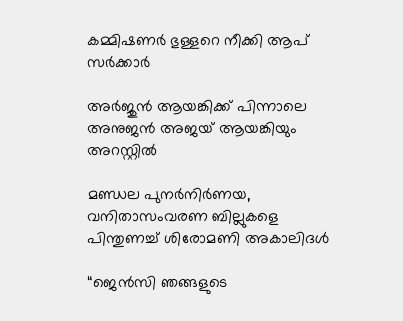കമ്മിഷണര്‍ ഭുള്ളറെ നീക്കി ആപ് സര്‍ക്കാര്‍

അർജുൻ ആയങ്കിക്ക് പിന്നാലെ അനുജൻ അജയ് ആയങ്കിയും അറസ്റ്റിൽ

മണ്ഡല പുനര്‍നിര്‍ണയ, വനിതാസംവരണ ബില്ലുകളെ പിന്തുണച്ച് ശിരോമണി അകാലിദള്‍

“ജെൻസി ഞങ്ങളുടെ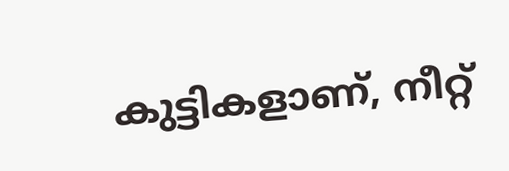കുട്ടികളാണ്, നീറ്റ്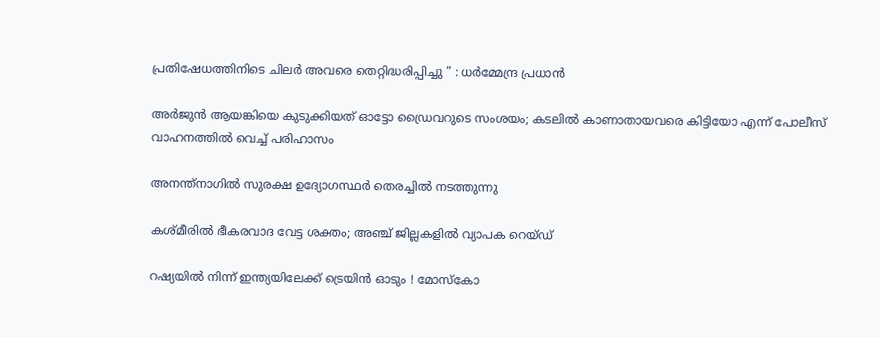പ്രതിഷേധത്തിനിടെ ചിലർ അവരെ തെറ്റിദ്ധരിപ്പിച്ചു ” : ധർമ്മേന്ദ്ര പ്രധാൻ

അർജുൻ ആയങ്കിയെ കുടുക്കിയത് ഓട്ടോ ഡ്രൈവറുടെ സംശയം; കടലിൽ കാണാതായവരെ കിട്ടിയോ എന്ന് പോലീസ് വാഹനത്തിൽ വെച്ച് പരിഹാസം

അനന്ത്‌നാഗില്‍ സുരക്ഷ ഉദ്യോഗസ്ഥര്‍ തെരച്ചില്‍ നടത്തുന്നു

കശ്മീരില്‍ ഭീകരവാദ വേട്ട ശക്തം; അഞ്ച് ജില്ലകളില്‍ വ്യാപക റെയ്ഡ്

റഷ്യയിൽ നിന്ന് ഇന്ത്യയിലേക്ക് ട്രെയിൻ ഓടും ! മോസ്കോ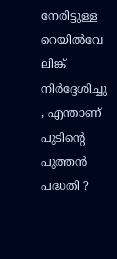നേരിട്ടുള്ള റെയിൽവേ ലിങ്ക് നിർദ്ദേശിച്ചു , എന്താണ് പുടിന്റെ പുത്തൻ പദ്ധതി ?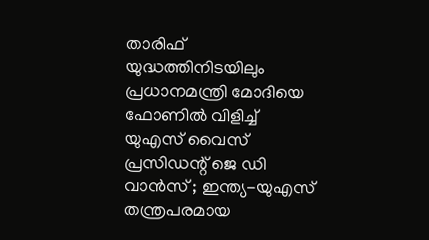താരിഫ് യുദ്ധത്തിനിടയിലും പ്രധാനമന്ത്രി മോദിയെ ഫോണിൽ വിളിച്ച് യുഎസ് വൈസ് പ്രസിഡന്റ് ജെ ഡി വാൻസ് ; ഇന്ത്യ-യുഎസ് തന്ത്രപരമായ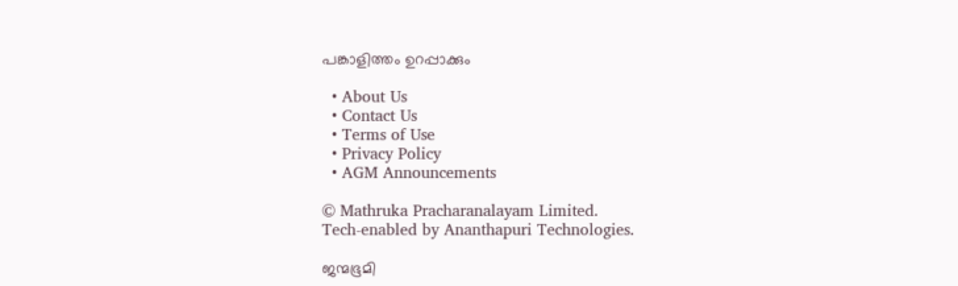പങ്കാളിത്തം ഉറപ്പാക്കും

  • About Us
  • Contact Us
  • Terms of Use
  • Privacy Policy
  • AGM Announcements

© Mathruka Pracharanalayam Limited.
Tech-enabled by Ananthapuri Technologies.

ജന്മഭൂമി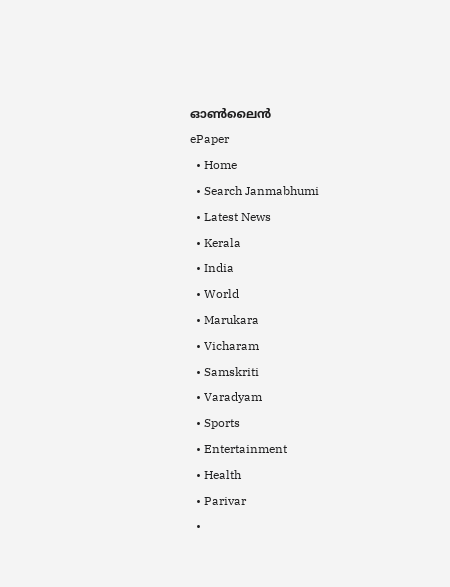ഓണ്‍ലൈന്‍
ePaper
  • Home
  • Search Janmabhumi
  • Latest News
  • Kerala
  • India
  • World
  • Marukara
  • Vicharam
  • Samskriti
  • Varadyam
  • Sports
  • Entertainment
  • Health
  • Parivar
  •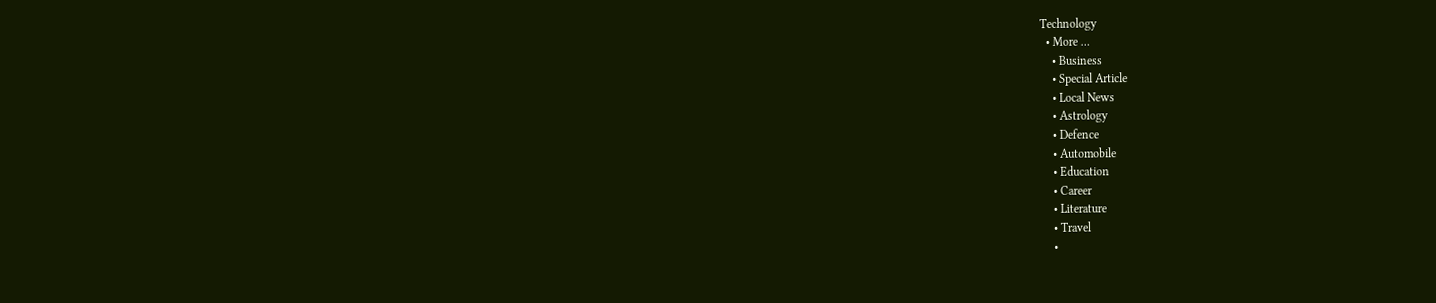Technology
  • More …
    • Business
    • Special Article
    • Local News
    • Astrology
    • Defence
    • Automobile
    • Education
    • Career
    • Literature
    • Travel
    •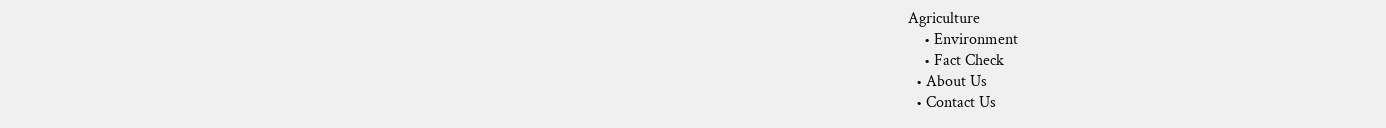Agriculture
    • Environment
    • Fact Check
  • About Us
  • Contact Us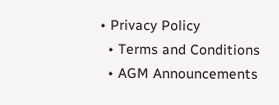• Privacy Policy
  • Terms and Conditions
  • AGM Announcements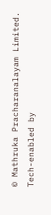© Mathruka Pracharanalayam Limited.
Tech-enabled by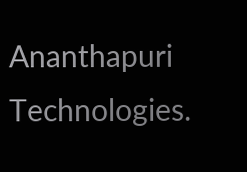Ananthapuri Technologies.